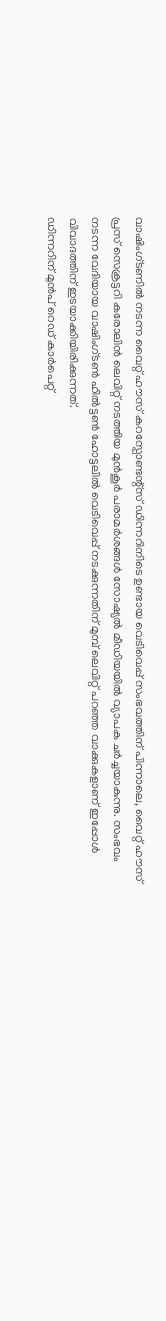വാഷിംഗ്ടണിൽ നടന്ന വൈറ്റ് ഹൗസ് കറസ്പോണ്ടന്റ്സ് ഡിന്നറിനിടെ ഉണ്ടായ വെടിവെപ്പ് സംഭവത്തിന് പിന്നാലെ, വൈറ്റ് ഹൗസ് പ്രസ് സെക്രട്ടറി കരോലിൻ ലെവിറ്റ് നടത്തിയ മുൻകൂർ പരാമർശങ്ങൾ സോഷ്യൽ മീഡിയയിൽ വ്യാപക ചർച്ചയാകുന്നു. സംഭവം നടന്ന വേദിയായ വാഷിംഗ്ടൺ ഹിൽട്ടൺ ഹോട്ടലിൽ വെടിവെപ്പ് നടക്കുന്നതിന് മുമ്പ് ലെവിറ്റ് പറഞ്ഞ വാക്കുകളാണ് ഇപ്പോൾ വിവാദത്തിന് ഇടയാക്കിയിരിക്കുന്നത്.
ഡിന്നറിന് മുൻപ് റെഡ് കാർപെറ്റ്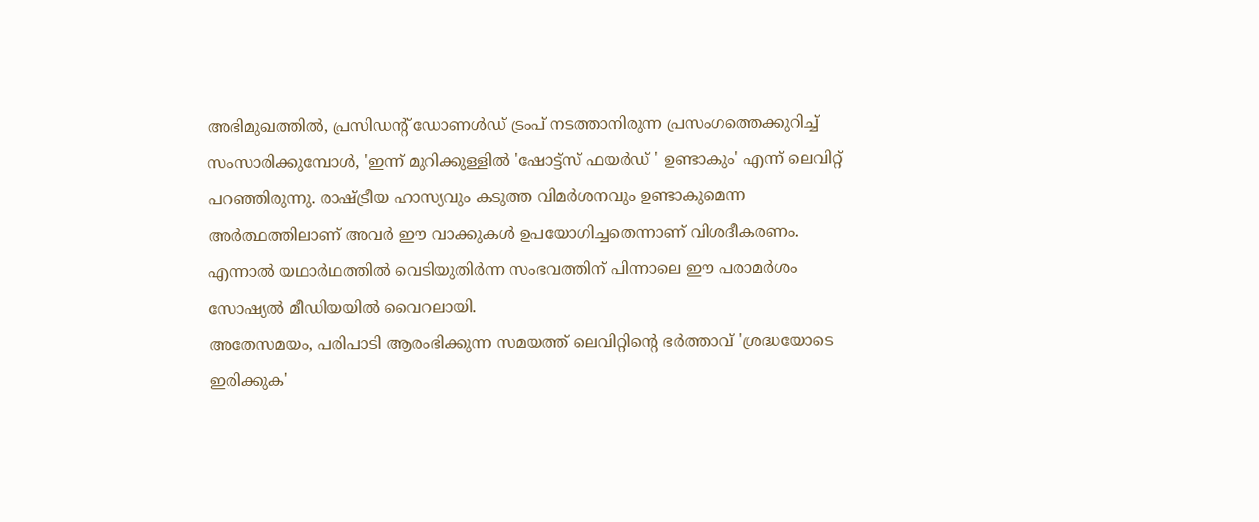അഭിമുഖത്തിൽ, പ്രസിഡന്റ് ഡോണൾഡ് ട്രംപ് നടത്താനിരുന്ന പ്രസംഗത്തെക്കുറിച്ച് സംസാരിക്കുമ്പോൾ, 'ഇന്ന് മുറിക്കുള്ളിൽ 'ഷോട്ട്സ് ഫയർഡ് ' ഉണ്ടാകും' എന്ന് ലെവിറ്റ് പറഞ്ഞിരുന്നു. രാഷ്ട്രീയ ഹാസ്യവും കടുത്ത വിമർശനവും ഉണ്ടാകുമെന്ന അർത്ഥത്തിലാണ് അവർ ഈ വാക്കുകൾ ഉപയോഗിച്ചതെന്നാണ് വിശദീകരണം. എന്നാൽ യഥാർഥത്തിൽ വെടിയുതിർന്ന സംഭവത്തിന് പിന്നാലെ ഈ പരാമർശം സോഷ്യൽ മീഡിയയിൽ വൈറലായി.
അതേസമയം, പരിപാടി ആരംഭിക്കുന്ന സമയത്ത് ലെവിറ്റിന്റെ ഭർത്താവ് 'ശ്രദ്ധയോടെ ഇരിക്കുക'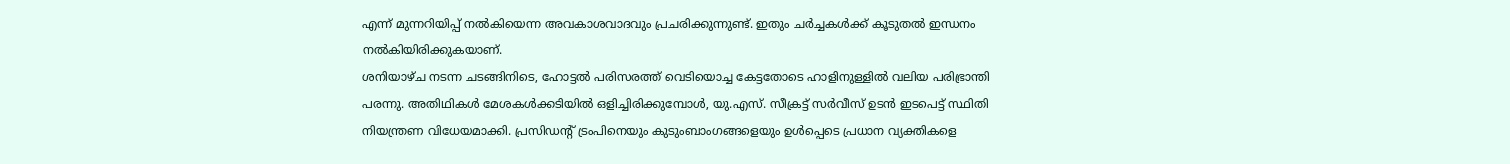എന്ന് മുന്നറിയിപ്പ് നൽകിയെന്ന അവകാശവാദവും പ്രചരിക്കുന്നുണ്ട്. ഇതും ചർച്ചകൾക്ക് കൂടുതൽ ഇന്ധനം നൽകിയിരിക്കുകയാണ്.
ശനിയാഴ്ച നടന്ന ചടങ്ങിനിടെ, ഹോട്ടൽ പരിസരത്ത് വെടിയൊച്ച കേട്ടതോടെ ഹാളിനുള്ളിൽ വലിയ പരിഭ്രാന്തി പരന്നു. അതിഥികൾ മേശകൾക്കടിയിൽ ഒളിച്ചിരിക്കുമ്പോൾ, യു.എസ്. സീക്രട്ട് സർവീസ് ഉടൻ ഇടപെട്ട് സ്ഥിതി നിയന്ത്രണ വിധേയമാക്കി. പ്രസിഡന്റ് ട്രംപിനെയും കുടുംബാംഗങ്ങളെയും ഉൾപ്പെടെ പ്രധാന വ്യക്തികളെ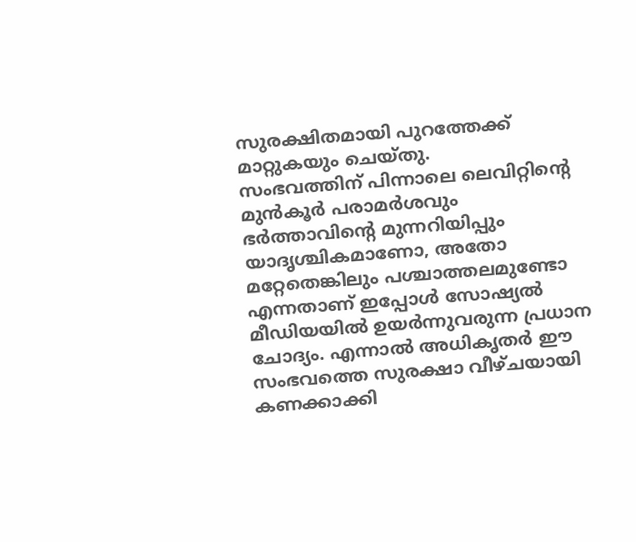സുരക്ഷിതമായി പുറത്തേക്ക് മാറ്റുകയും ചെയ്തു.
സംഭവത്തിന് പിന്നാലെ ലെവിറ്റിന്റെ മുൻകൂർ പരാമർശവും ഭർത്താവിന്റെ മുന്നറിയിപ്പും യാദൃശ്ചികമാണോ, അതോ മറ്റേതെങ്കിലും പശ്ചാത്തലമുണ്ടോ എന്നതാണ് ഇപ്പോൾ സോഷ്യൽ മീഡിയയിൽ ഉയർന്നുവരുന്ന പ്രധാന ചോദ്യം. എന്നാൽ അധികൃതർ ഈ സംഭവത്തെ സുരക്ഷാ വീഴ്ചയായി കണക്കാക്കി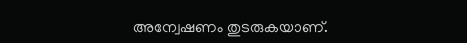അന്വേഷണം തുടരുകയാണ്.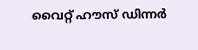വൈറ്റ് ഹൗസ് ഡിന്നർ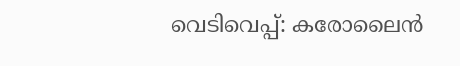വെടിവെപ്പ്: കരോലൈൻ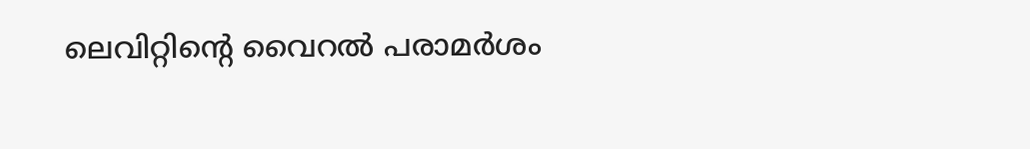ലെവിറ്റിന്റെ വൈറൽ പരാമർശം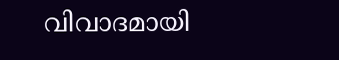വിവാദമായി